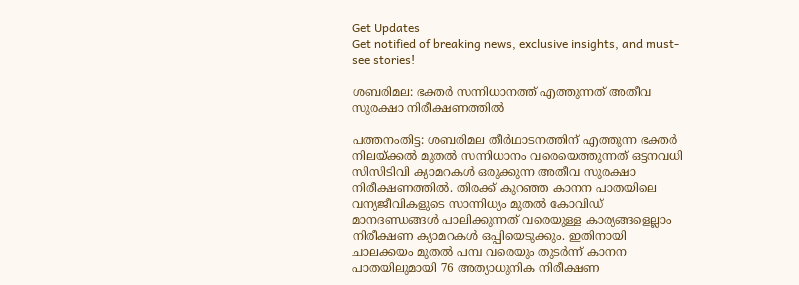Get Updates
Get notified of breaking news, exclusive insights, and must-see stories!

ശബരിമല: ഭക്തര്‍ സന്നിധാനത്ത് എത്തുന്നത് അതീവ സുരക്ഷാ നിരീക്ഷണത്തില്‍

പത്തനംതിട്ട: ശബരിമല തീര്‍ഥാടനത്തിന് എത്തുന്ന ഭക്തര്‍ നിലയ്ക്കല്‍ മുതല്‍ സന്നിധാനം വരെയെത്തുന്നത് ഒട്ടനവധി സിസിടിവി ക്യാമറകള്‍ ഒരുക്കുന്ന അതീവ സുരക്ഷാ നിരീക്ഷണത്തില്‍. തിരക്ക് കുറഞ്ഞ കാനന പാതയിലെ വന്യജീവികളുടെ സാന്നിധ്യം മുതല്‍ കോവിഡ് മാനദണ്ഡങ്ങള്‍ പാലിക്കുന്നത് വരെയുള്ള കാര്യങ്ങളെല്ലാം നിരീക്ഷണ ക്യാമറകള്‍ ഒപ്പിയെടുക്കും. ഇതിനായി ചാലക്കയം മുതല്‍ പമ്പ വരെയും തുടര്‍ന്ന് കാനന പാതയിലുമായി 76 അത്യാധുനിക നിരീക്ഷണ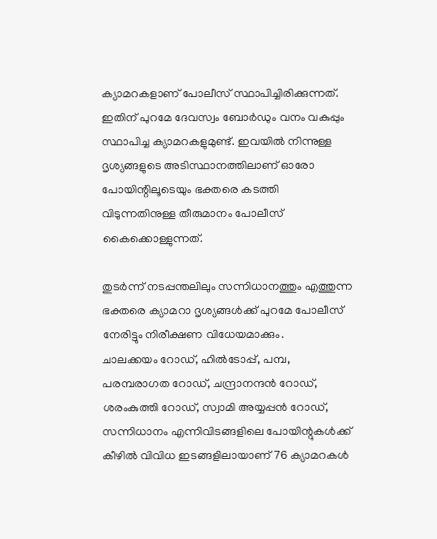ക്യാമറകളാണ് പോലീസ് സ്ഥാപിച്ചിരിക്കുന്നത്. ഇതിന് പുറമേ ദേവസ്വം ബോര്‍ഡും വനം വകുപ്പും സ്ഥാപിച്ച ക്യാമറകളുമുണ്ട്. ഇവയില്‍ നിന്നുള്ള ദൃശ്യങ്ങളുടെ അടിസ്ഥാനത്തിലാണ് ഓരോ പോയിന്റിലൂടെയും ഭക്തരെ കടത്തി വിടുന്നതിനുള്ള തീരുമാനം പോലീസ് കൈക്കൊള്ളുന്നത്.

തുടര്‍ന്ന് നടപ്പന്തലിലും സന്നിധാനത്തും എത്തുന്ന ഭക്തരെ ക്യാമറാ ദൃശ്യങ്ങള്‍ക്ക് പുറമേ പോലീസ് നേരിട്ടും നിരീക്ഷണ വിധേയമാക്കും.
ചാലക്കയം റോഡ്, ഹില്‍ടോപ്പ്, പമ്പ, പരമ്പരാഗത റോഡ്, ചന്ദ്രാനന്ദന്‍ റോഡ്, ശരംകുത്തി റോഡ്, സ്വാമി അയ്യപ്പന്‍ റോഡ്, സന്നിധാനം എന്നിവിടങ്ങളിലെ പോയിന്റുകള്‍ക്ക് കീഴില്‍ വിവിധ ഇടങ്ങളിലായാണ് 76 ക്യാമറകള്‍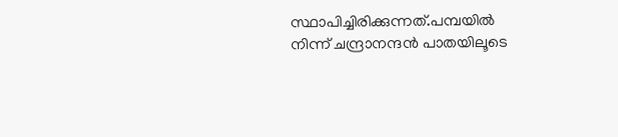സ്ഥാപിച്ചിരിക്കുന്നത്.പമ്പയില്‍ നിന്ന് ചന്ദ്രാനന്ദന്‍ പാതയിലൂടെ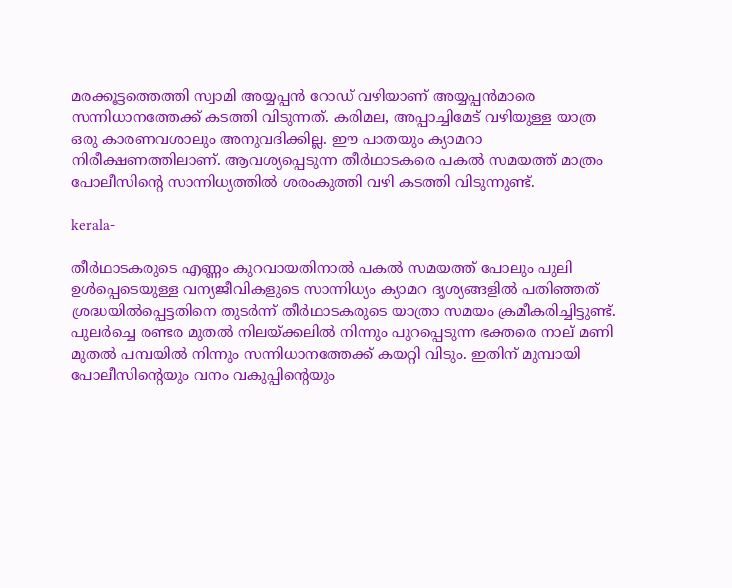മരക്കൂട്ടത്തെത്തി സ്വാമി അയ്യപ്പന്‍ റോഡ് വഴിയാണ് അയ്യപ്പന്‍മാരെ സന്നിധാനത്തേക്ക് കടത്തി വിടുന്നത്. കരിമല, അപ്പാച്ചിമേട് വഴിയുള്ള യാത്ര ഒരു കാരണവശാലും അനുവദിക്കില്ല. ഈ പാതയും ക്യാമറാ നിരീക്ഷണത്തിലാണ്. ആവശ്യപ്പെടുന്ന തീര്‍ഥാടകരെ പകല്‍ സമയത്ത് മാത്രം പോലീസിന്റെ സാന്നിധ്യത്തില്‍ ശരംകുത്തി വഴി കടത്തി വിടുന്നുണ്ട്.

kerala-

തീര്‍ഥാടകരുടെ എണ്ണം കുറവായതിനാല്‍ പകല്‍ സമയത്ത് പോലും പുലി ഉള്‍പ്പെടെയുള്ള വന്യജീവികളുടെ സാന്നിധ്യം ക്യാമറ ദൃശ്യങ്ങളില്‍ പതിഞ്ഞത് ശ്രദ്ധയില്‍പ്പെട്ടതിനെ തുടര്‍ന്ന് തീര്‍ഥാടകരുടെ യാത്രാ സമയം ക്രമീകരിച്ചിട്ടുണ്ട്. പുലര്‍ച്ചെ രണ്ടര മുതല്‍ നിലയ്ക്കലില്‍ നിന്നും പുറപ്പെടുന്ന ഭക്തരെ നാല് മണി മുതല്‍ പമ്പയില്‍ നിന്നും സന്നിധാനത്തേക്ക് കയറ്റി വിടും. ഇതിന് മുമ്പായി പോലീസിന്റെയും വനം വകുപ്പിന്റെയും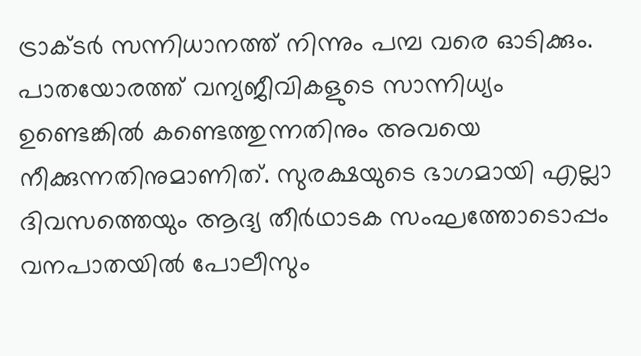ട്രാക്ടര്‍ സന്നിധാനത്ത് നിന്നും പമ്പ വരെ ഓടിക്കും. പാതയോരത്ത് വന്യജീവികളുടെ സാന്നിധ്യം ഉണ്ടെങ്കില്‍ കണ്ടെത്തുന്നതിനും അവയെ നീക്കുന്നതിനുമാണിത്. സുരക്ഷയുടെ ഭാഗമായി എല്ലാ ദിവസത്തെയും ആദ്യ തീര്‍ഥാടക സംഘത്തോടൊപ്പം വനപാതയില്‍ പോലീസും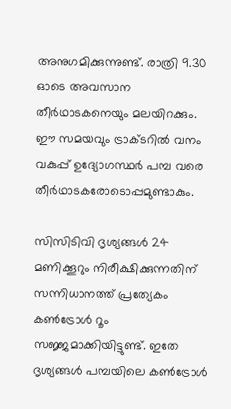അനുഗമിക്കുന്നുണ്ട്. രാത്രി 9.30 ഓടെ അവസാന തീര്‍ഥാടകനെയും മലയിറക്കും. ഈ സമയവും ട്രാക്ടറില്‍ വനം വകുപ്പ് ഉദ്യോഗസ്ഥര്‍ പമ്പ വരെ തീര്‍ഥാടകരോടൊപ്പമുണ്ടാകും.

സിസിടിവി ദൃശ്യങ്ങള്‍ 24 മണിക്കൂറും നിരീക്ഷിക്കുന്നതിന് സന്നിധാനത്ത് പ്രത്യേകം കണ്‍ട്രോള്‍ റൂം സജ്ജമാക്കിയിട്ടുണ്ട്. ഇതേ ദൃശ്യങ്ങള്‍ പമ്പയിലെ കണ്‍ട്രോള്‍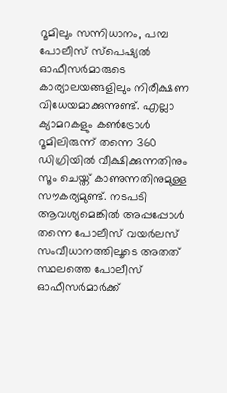റൂമിലും സന്നിധാനം, പമ്പ പോലീസ് സ്പെഷ്യല്‍ ഓഫീസര്‍മാരുടെ കാര്യാലയങ്ങളിലും നിരീക്ഷണ വിധേയമാക്കുന്നുണ്ട്. എല്ലാ ക്യാമറകളും കണ്‍ട്രോള്‍ റൂമിലിരുന്ന് തന്നെ 360 ഡിഗ്രിയില്‍ വീക്ഷിക്കുന്നതിനും സൂം ചെയ്ത് കാണുന്നതിനുമുള്ള സൗകര്യമുണ്ട്. നടപടി ആവശ്യമെങ്കില്‍ അപ്പപ്പോള്‍ തന്നെ പോലീസ് വയര്‍ലസ് സംവീധാനത്തിലൂടെ അതത് സ്ഥലത്തെ പോലീസ് ഓഫീസര്‍മാര്‍ക്ക്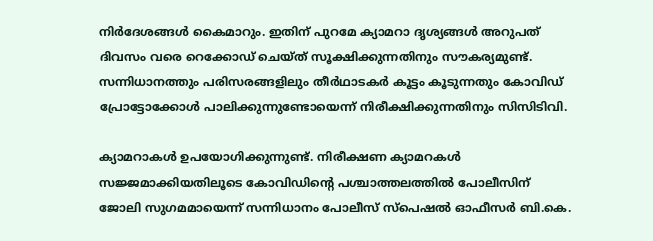നിര്‍ദേശങ്ങള്‍ കൈമാറും. ഇതിന് പുറമേ ക്യാമറാ ദൃശ്യങ്ങള്‍ അറുപത് ദിവസം വരെ റെക്കോഡ് ചെയ്ത് സൂക്ഷിക്കുന്നതിനും സൗകര്യമുണ്ട്. സന്നിധാനത്തും പരിസരങ്ങളിലും തീര്‍ഥാടകര്‍ കൂട്ടം കൂടുന്നതും കോവിഡ് പ്രോട്ടോക്കോള്‍ പാലിക്കുന്നുണ്ടോയെന്ന് നിരീക്ഷിക്കുന്നതിനും സിസിടിവി.

ക്യാമറാകള്‍ ഉപയോഗിക്കുന്നുണ്ട്. നിരീക്ഷണ ക്യാമറകള്‍ സജ്ജമാക്കിയതിലൂടെ കോവിഡിന്റെ പശ്ചാത്തലത്തില്‍ പോലീസിന് ജോലി സുഗമമായെന്ന് സന്നിധാനം പോലീസ് സ്‌പെഷല്‍ ഓഫീസര്‍ ബി.കെ.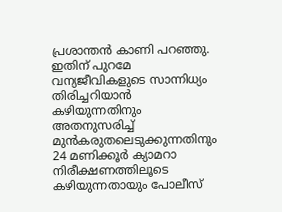പ്രശാന്തന്‍ കാണി പറഞ്ഞു. ഇതിന് പുറമേ വന്യജീവികളുടെ സാന്നിധ്യം തിരിച്ചറിയാന്‍ കഴിയുന്നതിനും അതനുസരിച്ച് മുന്‍കരുതലെടുക്കുന്നതിനും 24 മണിക്കൂര്‍ ക്യാമറാ നിരീക്ഷണത്തിലൂടെ കഴിയുന്നതായും പോലീസ്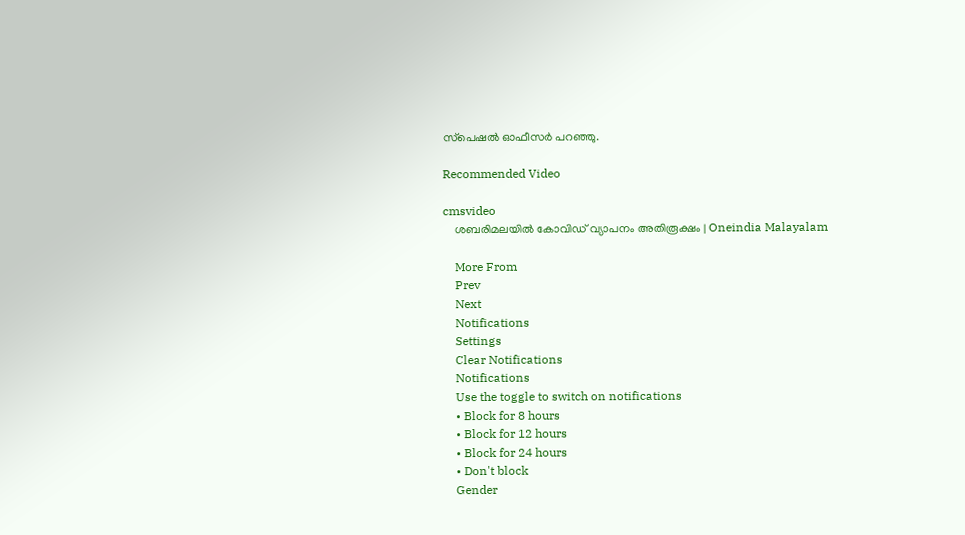സ്‌പെഷല്‍ ഓഫീസര്‍ പറഞ്ഞു.

Recommended Video

cmsvideo
    ശബരിമലയിൽ കോവിഡ് വ്യാപനം അതിരൂക്ഷം | Oneindia Malayalam

    More From
    Prev
    Next
    Notifications
    Settings
    Clear Notifications
    Notifications
    Use the toggle to switch on notifications
    • Block for 8 hours
    • Block for 12 hours
    • Block for 24 hours
    • Don't block
    Gender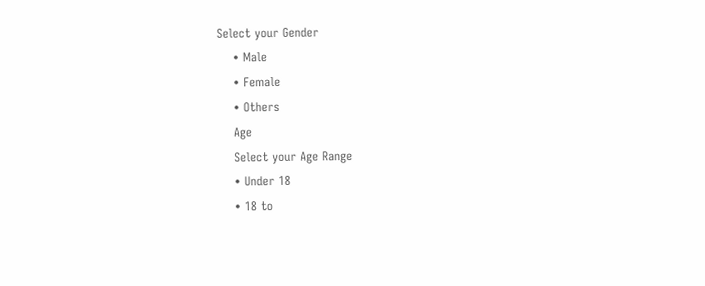Select your Gender
    • Male
    • Female
    • Others
    Age
    Select your Age Range
    • Under 18
    • 18 to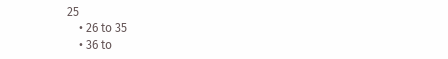25
    • 26 to 35
    • 36 to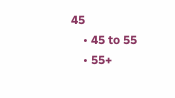45
    • 45 to 55
    • 55+